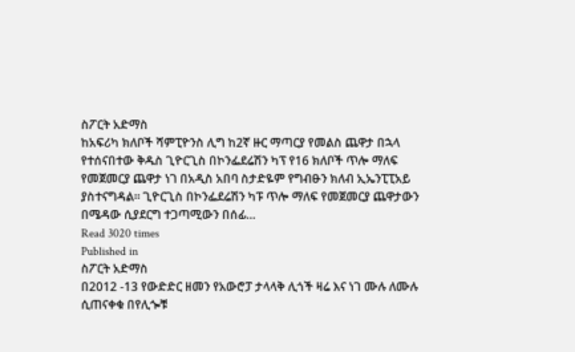ስፖርት አድማስ
ከአፍሪካ ክለቦች ሻምፒዮንስ ሊግ ከ2ኛ ዙር ማጣርያ የመልስ ጨዋታ በኋላ የተሰናበተው ቅዱስ ጊዮርጊስ በኮንፌደሬሽን ካፕ የ16 ክለቦች ጥሎ ማለፍ የመጀመርያ ጨዋታ ነገ በአዲስ አበባ ስታድዬም የግብፁን ክለብ ኢኤንፒፒአይ ያስተናግዳል፡፡ ጊዮርጊስ በኮንፌደሬሽን ካፑ ጥሎ ማለፍ የመጀመርያ ጨዋታውን በሜዳው ሲያደርግ ተጋጣሚውን በሰፊ…
Read 3020 times
Published in
ስፖርት አድማስ
በ2012 -13 የውድድር ዘመን የአውሮፓ ታላላቅ ሊጎች ዛሬ እና ነገ ሙሉ ለሙሉ ሲጠናቀቁ በየሊጐቹ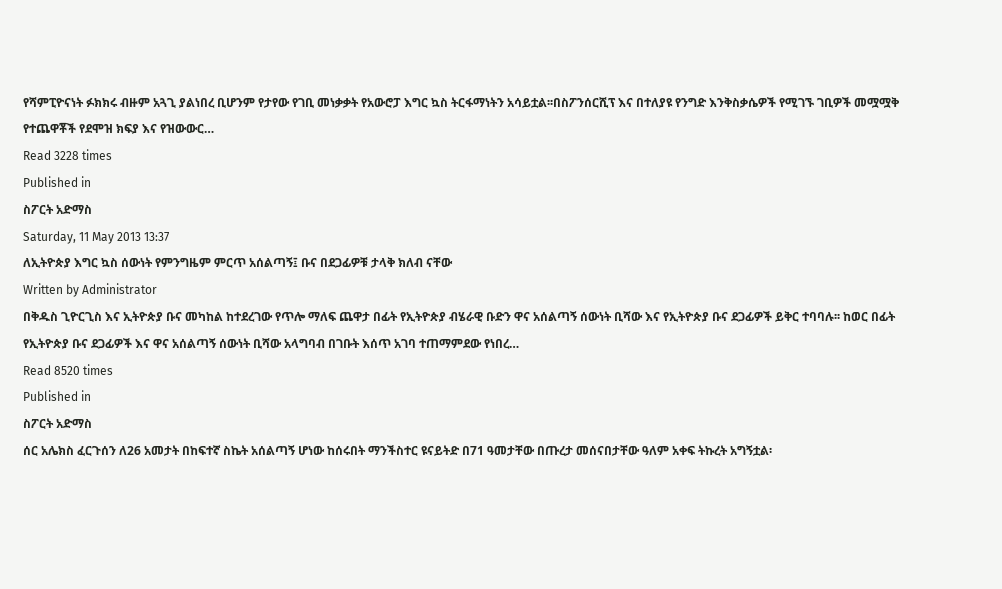የሻምፒዮናነት ፉክክሩ ብዙም አጓጊ ያልነበረ ቢሆንም የታየው የገቢ መነቃቃት የአውሮፓ እግር ኳስ ትርፋማነትን አሳይቷል፡፡በስፖንሰርሺፕ እና በተለያዩ የንግድ እንቅስቃሴዎች የሚገኙ ገቢዎች መሟሟቅ የተጨዋቾች የደሞዝ ክፍያ እና የዝውውር…
Read 3228 times
Published in
ስፖርት አድማስ
Saturday, 11 May 2013 13:37
ለኢትዮጵያ እግር ኳስ ሰውነት የምንግዜም ምርጥ አሰልጣኝ፤ ቡና በደጋፊዎቹ ታላቅ ክለብ ናቸው
Written by Administrator
በቅዱስ ጊዮርጊስ እና ኢትዮጵያ ቡና መካከል ከተደረገው የጥሎ ማለፍ ጨዋታ በፊት የኢትዮጵያ ብሄራዊ ቡድን ዋና አሰልጣኝ ሰውነት ቢሻው እና የኢትዮጵያ ቡና ደጋፊዎች ይቅር ተባባሉ፡፡ ከወር በፊት የኢትዮጵያ ቡና ደጋፊዎች እና ዋና አሰልጣኝ ሰውነት ቢሻው አላግባብ በገቡት እሰጥ አገባ ተጠማምደው የነበረ…
Read 8520 times
Published in
ስፖርት አድማስ
ሰር አሌክስ ፈርጉሰን ለ26 አመታት በከፍተኛ ስኬት አሰልጣኝ ሆነው ከሰሩበት ማንችስተር ዩናይትድ በ71 ዓመታቸው በጡረታ መሰናበታቸው ዓለም አቀፍ ትኩረት አግኝቷል፡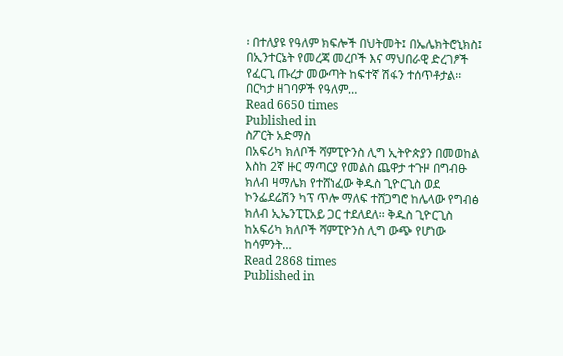፡ በተለያዩ የዓለም ክፍሎች በህትመት፤ በኤሌክትሮኒክስ፤ በኢንተርኔት የመረጃ መረቦች እና ማህበራዊ ድረገፆች የፈርጊ ጡረታ መውጣት ከፍተኛ ሽፋን ተሰጥቶታል፡፡ በርካታ ዘገባዎች የዓለም…
Read 6650 times
Published in
ስፖርት አድማስ
በአፍሪካ ክለቦች ሻምፒዮንስ ሊግ ኢትዮጵያን በመወከል እስከ 2ኛ ዙር ማጣርያ የመልስ ጨዋታ ተጉዞ በግብፁ ክለብ ዛማሌክ የተሸነፈው ቅዱስ ጊዮርጊስ ወደ ኮንፌደሬሽን ካፕ ጥሎ ማለፍ ተሸጋግሮ ከሌላው የግብፅ ክለብ ኢኤንፒፒአይ ጋር ተደለደለ፡፡ ቅዱስ ጊዮርጊስ ከአፍሪካ ክለቦች ሻምፒዮንስ ሊግ ውጭ የሆነው ከሳምንት…
Read 2868 times
Published in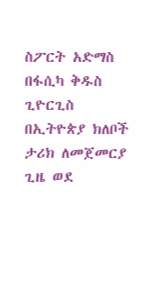ስፖርት አድማስ
በፋሲካ ቅዱስ ጊዮርጊስ በኢትዮጵያ ክለቦች ታሪክ ለመጀመርያ ጊዜ ወደ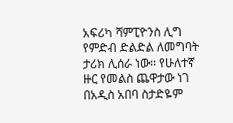አፍሪካ ሻምፒዮንስ ሊግ የምድብ ድልድል ለመግባት ታሪክ ሊሰራ ነው፡፡ የሁለተኛ ዙር የመልስ ጨዋታው ነገ በአዲስ አበባ ስታድዬም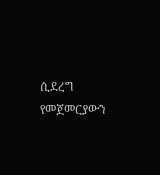ሲደረግ የመጀመርያውን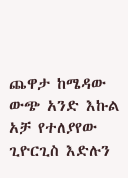ጨዋታ ከሜዳው ውጭ አንድ እኩል አቻ የተለያየው ጊዮርጊስ እድሉን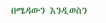በሜዳውን እንዲወስን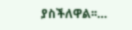ያስችለዋል፡፡…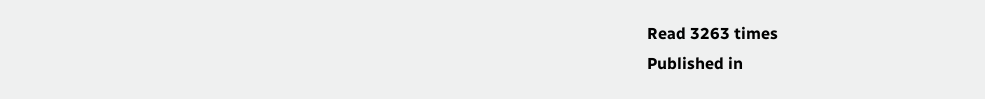Read 3263 times
Published in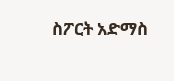ስፖርት አድማስ